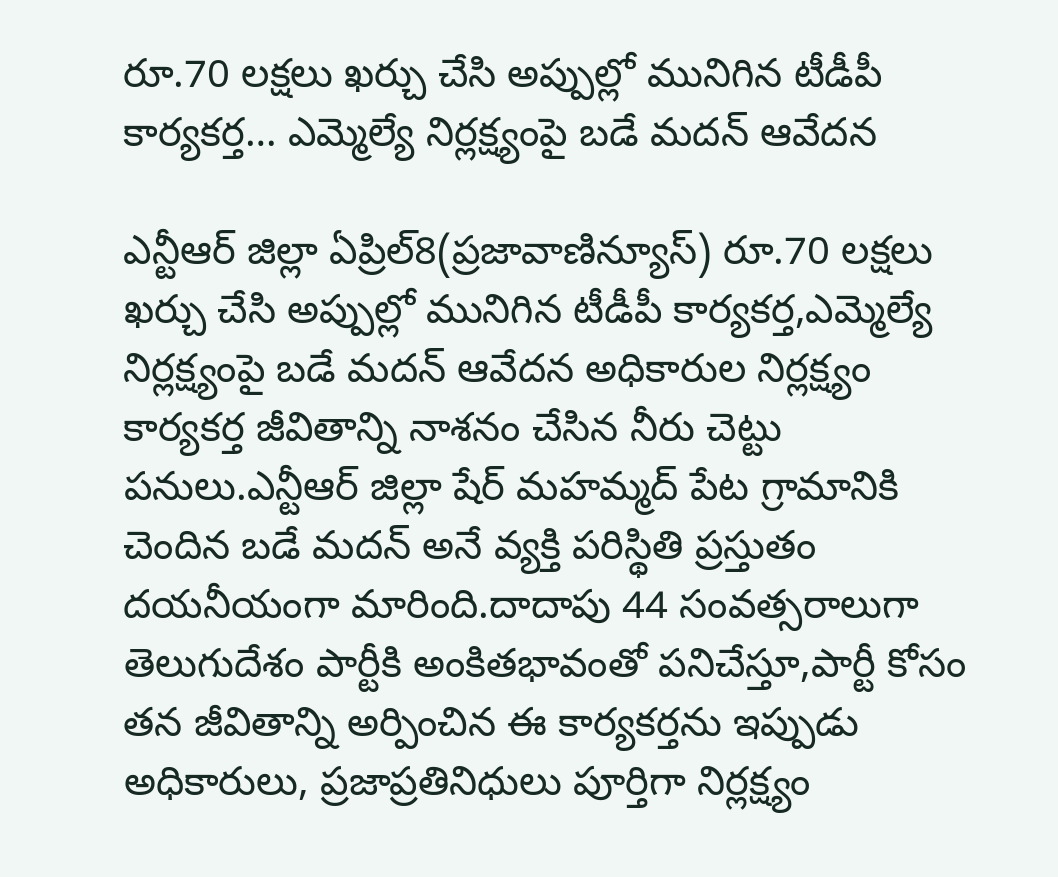రూ.70 లక్షలు ఖర్చు చేసి అప్పుల్లో మునిగిన టీడీపీ కార్యకర్త… ఎమ్మెల్యే నిర్లక్ష్యంపై బడే మదన్ ఆవేదన

ఎన్టీఆర్ జిల్లా ఏప్రిల్8(ప్రజావాణిన్యూస్) రూ.70 లక్షలు ఖర్చు చేసి అప్పుల్లో మునిగిన టీడీపీ కార్యకర్త,ఎమ్మెల్యే నిర్లక్ష్యంపై బడే మదన్ ఆవేదన అధికారుల నిర్లక్ష్యం కార్యకర్త జీవితాన్ని నాశనం చేసిన నీరు చెట్టు పనులు.ఎన్టీఆర్ జిల్లా షేర్ మహమ్మద్ పేట గ్రామానికి చెందిన బడే మదన్ అనే వ్యక్తి పరిస్థితి ప్రస్తుతం దయనీయంగా మారింది.దాదాపు 44 సంవత్సరాలుగా తెలుగుదేశం పార్టీకి అంకితభావంతో పనిచేస్తూ,పార్టీ కోసం తన జీవితాన్ని అర్పించిన ఈ కార్యకర్తను ఇప్పుడు అధికారులు, ప్రజాప్రతినిధులు పూర్తిగా నిర్లక్ష్యం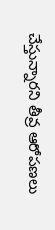చేస్తున్నారని తీవ్ర ఆరోపణలు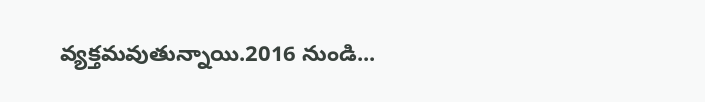వ్యక్తమవుతున్నాయి.2016 నుండి...